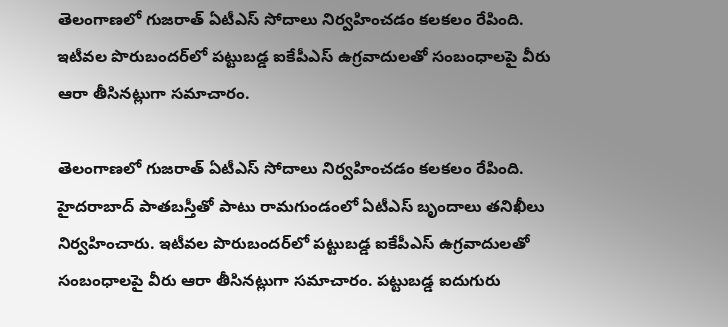తెలంగాణలో గుజరాత్ ఏటీఎస్ సోదాలు నిర్వహించడం కలకలం రేపింది.  ఇటీవల పొరుబందర్‌లో పట్టుబడ్డ ఐకేపీఎస్ ఉగ్రవాదులతో సంబంధాలపై వీరు ఆరా తీసినట్లుగా సమాచారం.

తెలంగాణలో గుజరాత్ ఏటీఎస్ సోదాలు నిర్వహించడం కలకలం రేపింది. హైదరాబాద్ పాతబస్తీతో పాటు రామగుండంలో ఏటీఎస్ బృందాలు తనిఖీలు నిర్వహించారు. ఇటీవల పొరుబందర్‌లో పట్టుబడ్డ ఐకేపీఎస్ ఉగ్రవాదులతో సంబంధాలపై వీరు ఆరా తీసినట్లుగా సమాచారం. పట్టుబడ్డ ఐదుగురు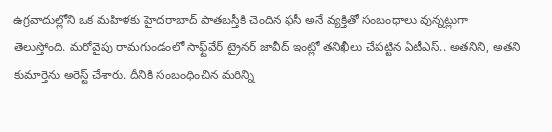ఉగ్రవాదుల్లోని ఒక మహిళకు హైదరాబాద్ పాతబస్తీకి చెందిన ఫసీ అనే వ్యక్తితో సంబంధాలు వున్నట్లుగా తెలుస్తోంది. మరోవైపు రామగుండంలో సాఫ్ట్‌వేర్ ట్రైనర్ జావీద్ ఇంట్లో తనిఖీలు చేపట్టిన ఏటీఎస్.. అతనిని, అతని కుమార్తెను అరెస్ట్ చేశారు. దీనికి సంబంధించిన మరిన్ని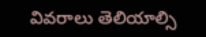వివరాలు తెలియాల్సి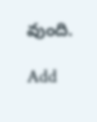వుంది.

Add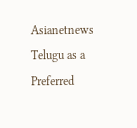Asianetnews Telugu as a Preferred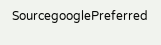SourcegooglePreferred